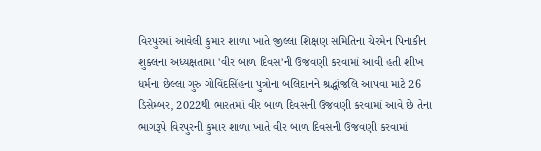વિરપુરમાં આવેલી કુમાર શાળા ખાતે જીલ્લા શિક્ષણ સમિતિના ચેરમેન પિનાકીન શુક્લના અધ્યક્ષતામા 'વીર બાળ દિવસ'ની ઉજવણી કરવામાં આવી હતી શીખ ધર્મના છેલ્લા ગુરુ ગોવિંદસિંહના પુત્રોના બલિદાનને શ્રદ્ધાંજલિ આપવા માટે 26 ડિસેમ્બર, 2022થી ભારતમાં વીર બાળ દિવસની ઉજવણી કરવામાં આવે છે તેના ભાગરૂપે વિરપુરની કુમાર શાળા ખાતે વીર બાળ દિવસની ઉજવણી કરવામાં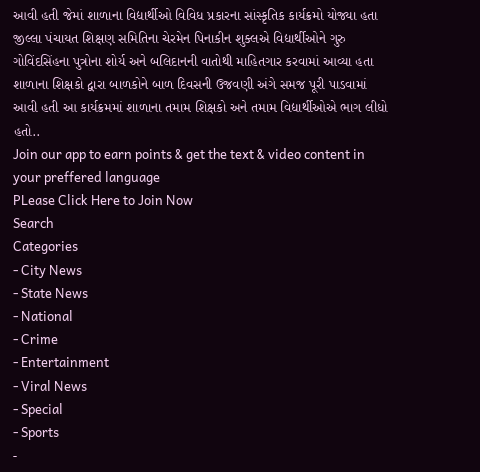આવી હતી જેમાં શાળાના વિદ્યાર્થીઓ વિવિધ પ્રકારના સાંસ્કૃતિક કાર્યક્રમો યોજ્યા હતા જીલ્લા પંચાયત શિક્ષણ સમિતિના ચેરમેન પિનાકીન શુક્લએ વિદ્યાર્થીઓને ગુરુ ગોવિંદસિંહના પુત્રોના શોર્ય અને બલિદાનની વાતોથી માહિતગાર કરવામાં આવ્યા હતા શાળાના શિક્ષકો દ્વારા બાળકોને બાળ દિવસની ઉજવણી અંગે સમજ પૂરી પાડવામાં આવી હતી આ કાર્યક્રમમાં શાળાના તમામ શિક્ષકો અને તમામ વિદ્યાર્થીઓએ ભાગ લીધો હતો..
Join our app to earn points & get the text & video content in your preffered language
PLease Click Here to Join Now
Search
Categories
- City News
- State News
- National
- Crime
- Entertainment
- Viral News
- Special
- Sports
-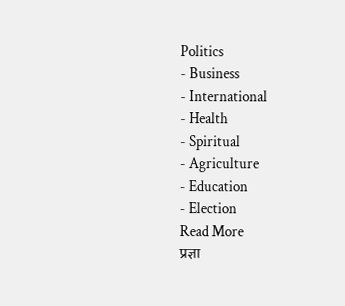Politics
- Business
- International
- Health
- Spiritual
- Agriculture
- Education
- Election
Read More
प्रज्ञा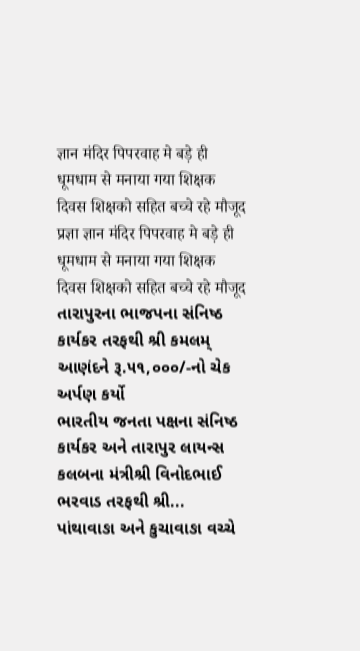ज्ञान मंदिर पिपरवाह मे बड़े ही धूमधाम से मनाया गया शिक्षक दिवस शिक्षको सहित बच्चे रहे मौजूद
प्रज्ञा ज्ञान मंदिर पिपरवाह मे बड़े ही धूमधाम से मनाया गया शिक्षक दिवस शिक्षको सहित बच्चे रहे मौजूद
તારાપુરના ભાજપના સંનિષ્ઠ કાર્યકર તરફથી શ્રી કમલમ્ આણંદને રૂ.૫૧,૦૦૦/-નો ચેક અર્પણ કર્યો
ભારતીય જનતા પક્ષના સંનિષ્ઠ કાર્યકર અને તારાપુર લાયન્સ કલબના મંત્રીશ્રી વિનોદભાઈ ભરવાડ તરફથી શ્રી...
પાંથાવાઙા અને કુચાવાઙા વચ્ચે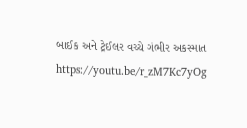બાઈક અને ટ્રેઈલર વચ્ચે ગંભીર અકસ્માત
https://youtu.be/r_zM7Kc7yOg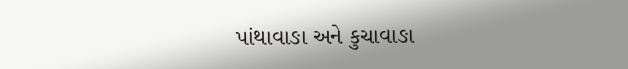પાંથાવાઙા અને કુચાવાઙા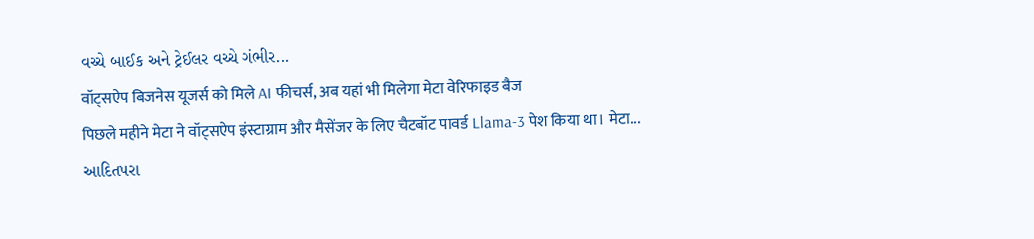વચ્ચે બાઈક અને ટ્રેઈલર વચ્ચે ગંભીર...
वॉट्सऐप बिजनेस यूजर्स को मिले AI फीचर्स, अब यहां भी मिलेगा मेटा वेरिफाइड बैज
पिछले महीने मेटा ने वॉट्सऐप इंस्टाग्राम और मैसेंजर के लिए चैटबॉट पावर्ड Llama-3 पेश किया था। मेटा...
આદિતપરા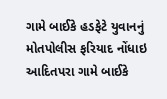ગામે બાઈકે હડફેટે યુવાનનું મોતપોલીસ ફરિયાદ નોંધાઇ
આદિતપરા ગામે બાઈકે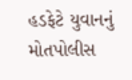હડફેટે યુવાનનું મોતપોલીસ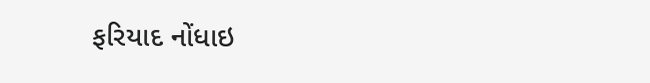ફરિયાદ નોંધાઇ